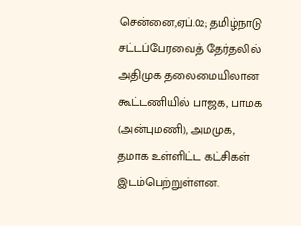சென்னை,ஏப்.02; தமிழ்நாடு சட்டப்பேரவைத் தேர்தலில் அதிமுக தலைமையிலான கூட்டணியில் பாஜக, பாமக (அன்புமணி), அமமுக, தமாக உள்ளிட்ட கட்சிகள் இடம்பெற்றுள்ளன.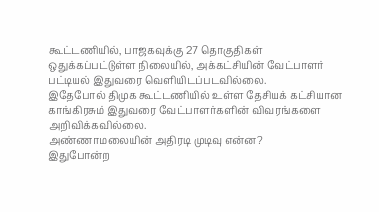கூட்டணியில், பாஜகவுக்கு 27 தொகுதிகள் ஒதுக்கப்பட்டுள்ள நிலையில், அக்கட்சியின் வேட்பாளர் பட்டியல் இதுவரை வெளியிடப்படவில்லை.
இதேபோல் திமுக கூட்டணியில் உள்ள தேசியக் கட்சியான காங்கிரசும் இதுவரை வேட்பாளர்களின் விவரங்களை அறிவிக்கவில்லை.
அண்ணாமலையின் அதிரடி முடிவு என்ன?
இதுபோன்ற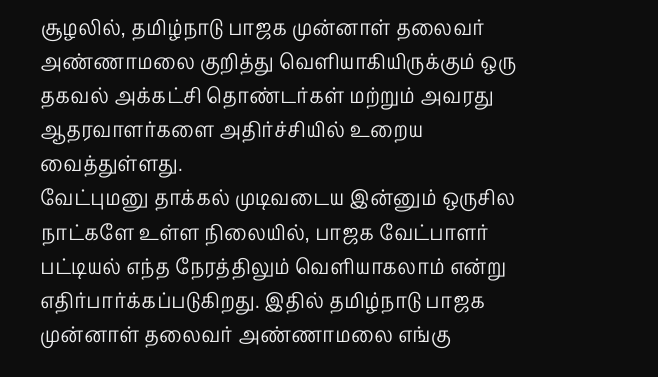சூழலில், தமிழ்நாடு பாஜக முன்னாள் தலைவர் அண்ணாமலை குறித்து வெளியாகியிருக்கும் ஒரு தகவல் அக்கட்சி தொண்டர்கள் மற்றும் அவரது ஆதரவாளர்களை அதிர்ச்சியில் உறைய வைத்துள்ளது.
வேட்புமனு தாக்கல் முடிவடைய இன்னும் ஒருசில நாட்களே உள்ள நிலையில், பாஜக வேட்பாளர் பட்டியல் எந்த நேரத்திலும் வெளியாகலாம் என்று எதிர்பார்க்கப்படுகிறது. இதில் தமிழ்நாடு பாஜக முன்னாள் தலைவர் அண்ணாமலை எங்கு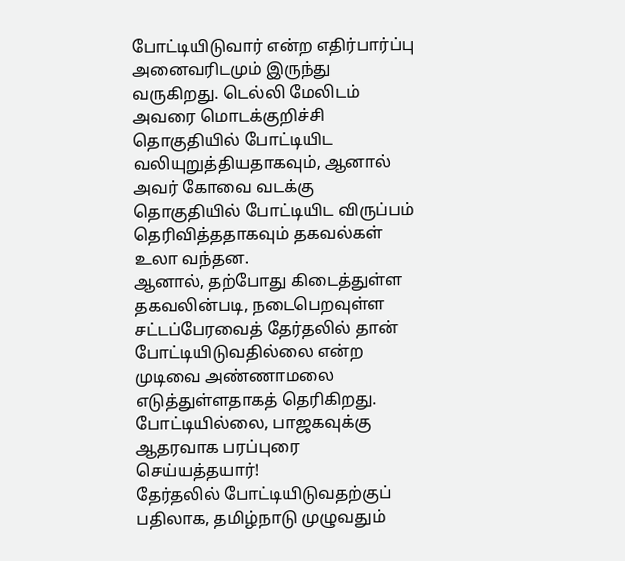போட்டியிடுவார் என்ற எதிர்பார்ப்பு அனைவரிடமும் இருந்து வருகிறது. டெல்லி மேலிடம் அவரை மொடக்குறிச்சி தொகுதியில் போட்டியிட வலியுறுத்தியதாகவும், ஆனால் அவர் கோவை வடக்கு தொகுதியில் போட்டியிட விருப்பம் தெரிவித்ததாகவும் தகவல்கள் உலா வந்தன.
ஆனால், தற்போது கிடைத்துள்ள தகவலின்படி, நடைபெறவுள்ள சட்டப்பேரவைத் தேர்தலில் தான் போட்டியிடுவதில்லை என்ற முடிவை அண்ணாமலை எடுத்துள்ளதாகத் தெரிகிறது.
போட்டியில்லை, பாஜகவுக்கு ஆதரவாக பரப்புரை செய்யத்தயார்!
தேர்தலில் போட்டியிடுவதற்குப் பதிலாக, தமிழ்நாடு முழுவதும்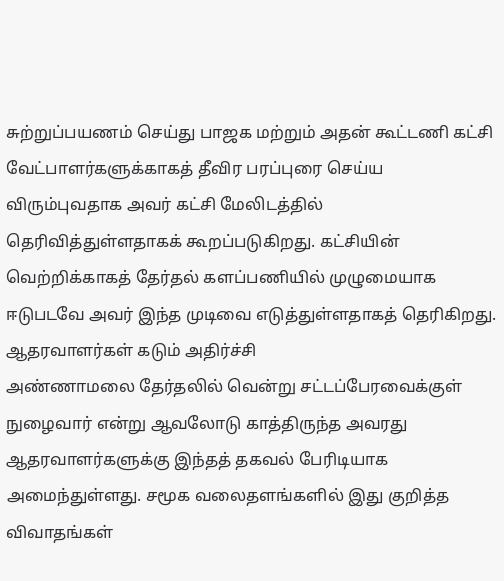சுற்றுப்பயணம் செய்து பாஜக மற்றும் அதன் கூட்டணி கட்சி வேட்பாளர்களுக்காகத் தீவிர பரப்புரை செய்ய விரும்புவதாக அவர் கட்சி மேலிடத்தில் தெரிவித்துள்ளதாகக் கூறப்படுகிறது. கட்சியின் வெற்றிக்காகத் தேர்தல் களப்பணியில் முழுமையாக ஈடுபடவே அவர் இந்த முடிவை எடுத்துள்ளதாகத் தெரிகிறது.
ஆதரவாளர்கள் கடும் அதிர்ச்சி
அண்ணாமலை தேர்தலில் வென்று சட்டப்பேரவைக்குள் நுழைவார் என்று ஆவலோடு காத்திருந்த அவரது ஆதரவாளர்களுக்கு இந்தத் தகவல் பேரிடியாக அமைந்துள்ளது. சமூக வலைதளங்களில் இது குறித்த விவாதங்கள்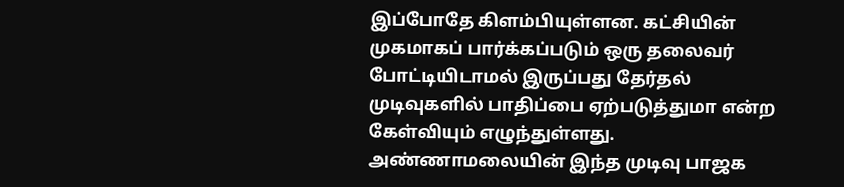இப்போதே கிளம்பியுள்ளன. கட்சியின் முகமாகப் பார்க்கப்படும் ஒரு தலைவர் போட்டியிடாமல் இருப்பது தேர்தல் முடிவுகளில் பாதிப்பை ஏற்படுத்துமா என்ற கேள்வியும் எழுந்துள்ளது.
அண்ணாமலையின் இந்த முடிவு பாஜக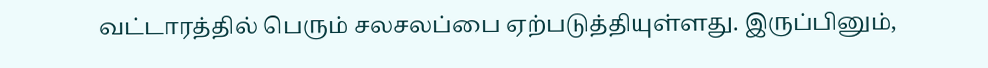வட்டாரத்தில் பெரும் சலசலப்பை ஏற்படுத்தியுள்ளது. இருப்பினும்,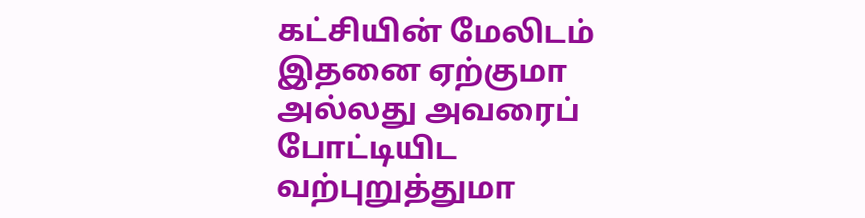கட்சியின் மேலிடம் இதனை ஏற்குமா அல்லது அவரைப் போட்டியிட வற்புறுத்துமா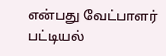என்பது வேட்பாளர் பட்டியல்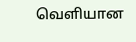வெளியான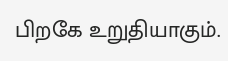பிறகே உறுதியாகும்.